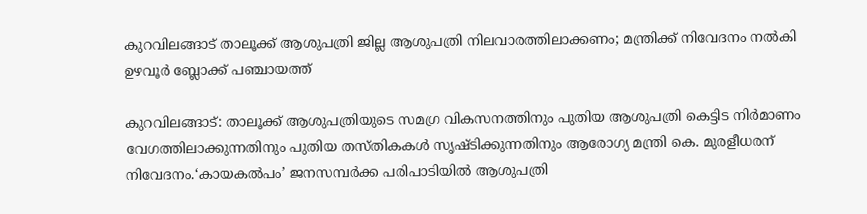കുറവിലങ്ങാട് താലൂക്ക് ആശുപത്രി ജില്ല ആശുപത്രി നിലവാരത്തിലാക്കണം; മന്ത്രിക്ക് നിവേദനം നൽകി ഉഴവൂർ ബ്ലോക്ക് പഞ്ചായത്ത്

കുറവിലങ്ങാട്: താലൂക്ക് ആശുപത്രിയുടെ സമഗ്ര വികസനത്തിനും പുതിയ ആശുപത്രി കെട്ടിട നിർമാണം വേഗത്തിലാക്കുന്നതിനും പുതിയ തസ്തികകൾ സൃഷ്ടിക്കുന്നതിനും ആരോഗ്യ മന്ത്രി കെ. മുരളീധരന് നിവേദനം.‘കായകൽപം’ ജനസമ്പർക്ക പരിപാടിയിൽ ആശുപത്രി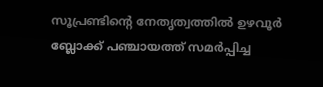സൂപ്രണ്ടിന്റെ നേതൃത്വത്തിൽ ഉഴവൂർ ബ്ലോക്ക് പഞ്ചായത്ത് സമർപ്പിച്ച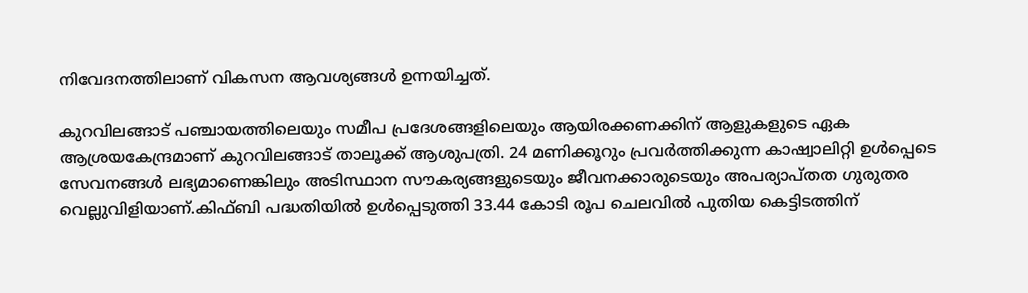നിവേദനത്തിലാണ് വികസന ആവശ്യങ്ങൾ ഉന്നയിച്ചത്.

കുറവിലങ്ങാട് പഞ്ചായത്തിലെയും സമീപ പ്രദേശങ്ങളിലെയും ആയിരക്കണക്കിന് ആളുകളുടെ ഏക ആശ്രയകേന്ദ്രമാണ് കുറവിലങ്ങാട് താലൂക്ക് ആശുപത്രി. 24 മണിക്കൂറും പ്രവർത്തിക്കുന്ന കാഷ്വാലിറ്റി ഉൾപ്പെടെ സേവനങ്ങൾ ലഭ്യമാണെങ്കിലും അടിസ്ഥാന സൗകര്യങ്ങളുടെയും ജീവനക്കാരുടെയും അപര്യാപ്തത ഗുരുതര വെല്ലുവിളിയാണ്.കിഫ്ബി പദ്ധതിയിൽ ഉൾപ്പെടുത്തി 33.44 കോടി രൂപ ചെലവിൽ പുതിയ കെട്ടിടത്തിന്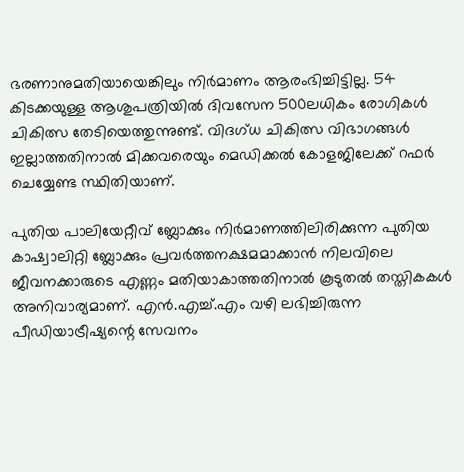ഭരണാനുമതിയായെങ്കിലും നിർമാണം ആരംഭിച്ചിട്ടില്ല. 54 കിടക്കയുള്ള ആശുപത്രിയിൽ ദിവസേന 500ലധികം രോഗികൾ ചികിത്സ തേടിയെത്തുന്നുണ്ട്. വിദഗ്ധ ചികിത്സ വിഭാഗങ്ങൾ ഇല്ലാത്തതിനാൽ മിക്കവരെയും മെഡിക്കൽ കോളജിലേക്ക് റഫർ ചെയ്യേണ്ട സ്ഥിതിയാണ്.

പുതിയ പാലിയേറ്റീവ് ബ്ലോക്കും നിർമാണത്തിലിരിക്കുന്ന പുതിയ കാഷ്വാലിറ്റി ബ്ലോക്കും പ്രവർത്തനക്ഷമമാക്കാൻ നിലവിലെ ജീവനക്കാരുടെ എണ്ണം മതിയാകാത്തതിനാൽ കൂടുതൽ തസ്തികകൾ അനിവാര്യമാണ്. എൻ.എച്ച്.എം വഴി ലഭിച്ചിരുന്ന പീഡിയാട്രീഷ്യന്റെ സേവനം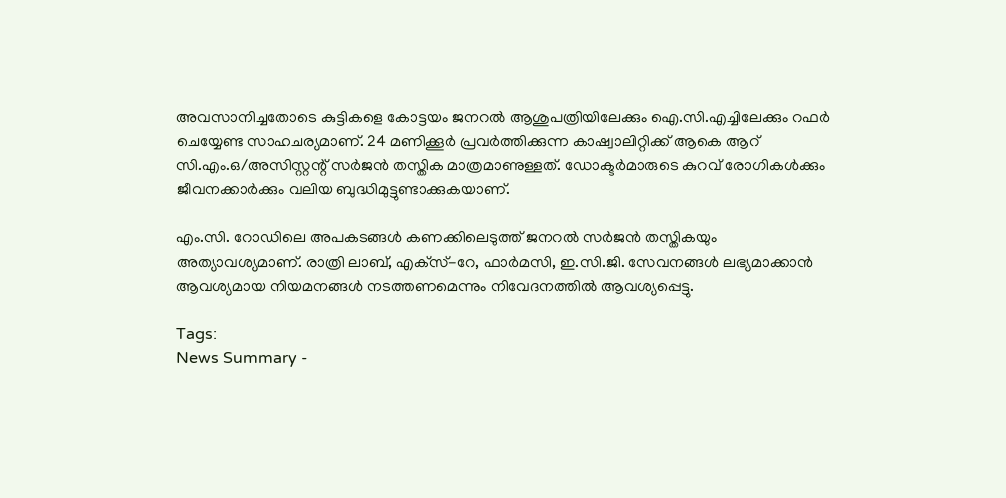അവസാനിച്ചതോടെ കുട്ടികളെ കോട്ടയം ജനറൽ ആശുപത്രിയിലേക്കും ഐ.സി.എച്ചിലേക്കും റഫർ ചെയ്യേണ്ട സാഹചര്യമാണ്. 24 മണിക്കൂർ പ്രവർത്തിക്കുന്ന കാഷ്വാലിറ്റിക്ക് ആകെ ആറ് സി.എം.ഒ/അസിസ്റ്റന്റ് സർജൻ തസ്തിക മാത്രമാണുള്ളത്. ഡോക്ടർമാരുടെ കുറവ് രോഗികൾക്കും ജീവനക്കാർക്കും വലിയ ബുദ്ധിമുട്ടുണ്ടാക്കുകയാണ്.

എം.സി. റോഡിലെ അപകടങ്ങൾ കണക്കിലെടുത്ത് ജനറൽ സർജൻ തസ്തികയും അത്യാവശ്യമാണ്. രാത്രി ലാബ്, എക്‌സ്-റേ, ഫാർമസി, ഇ.സി.ജി. സേവനങ്ങൾ ലഭ്യമാക്കാൻ ആവശ്യമായ നിയമനങ്ങൾ നടത്തണമെന്നും നിവേദനത്തിൽ ആവശ്യപ്പെട്ടു.

Tags:
News Summary -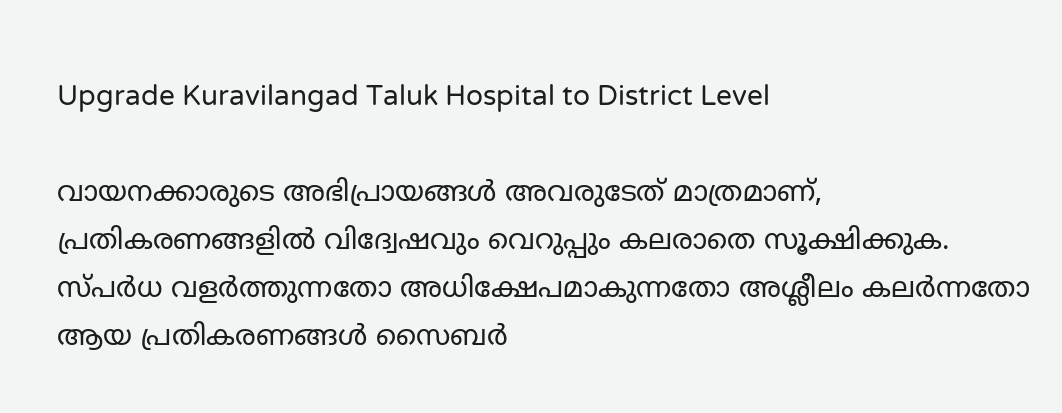Upgrade Kuravilangad Taluk Hospital to District Level

വായനക്കാരുടെ അഭിപ്രായങ്ങള്‍ അവരുടേത് മാത്രമാണ്, പ്രതികരണങ്ങളിൽ വിദ്വേഷവും വെറുപ്പും കലരാതെ സൂക്ഷിക്കുക. സ്പർധ വളർത്തുന്നതോ അധിക്ഷേപമാകുന്നതോ അശ്ലീലം കലർന്നതോ ആയ പ്രതികരണങ്ങൾ സൈബർ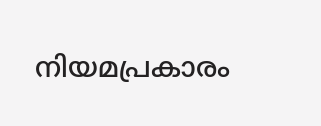നിയമപ്രകാരം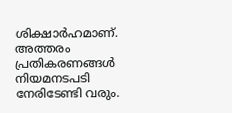ശിക്ഷാർഹമാണ്. അത്തരം പ്രതികരണങ്ങൾ നിയമനടപടി നേരിടേണ്ടി വരും.